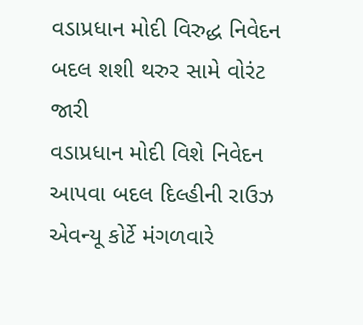વડાપ્રધાન મોદી વિરુદ્ધ નિવેદન બદલ શશી થરુર સામે વોરંટ જારી
વડાપ્રધાન મોદી વિશે નિવેદન આપવા બદલ દિલ્હીની રાઉઝ એવન્યૂ કોર્ટે મંગળવારે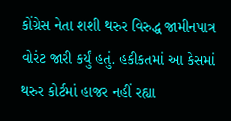કોંગ્રેસ નેતા શશી થરુર વિરુદ્ધ જામીનપાત્ર વોરંટ જારી કર્યું હતું. હકીકતમાં આ કેસમાં થરુર કોર્ટમાં હાજર નહીં રહ્યા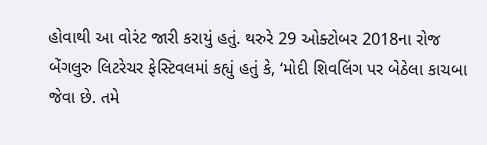હોવાથી આ વોરંટ જારી કરાયું હતું. થરુરે 29 ઓક્ટોબર 2018ના રોજ બેંગલુરુ લિટરેચર ફેસ્ટિવલમાં કહ્યું હતું કે, ‘મોદી શિવલિંગ પર બેઠેલા કાચબા જેવા છે. તમે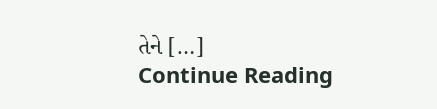તેને […]
Continue Reading